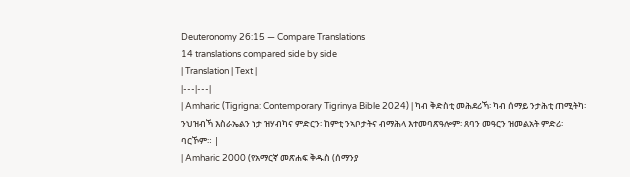Deuteronomy 26:15 — Compare Translations
14 translations compared side by side
| Translation | Text |
|---|---|
| Amharic (Tigrigna: Contemporary Tigrinya Bible 2024) | ካብ ቅድስቲ መሕደሪኻ፡ ካብ ሰማይ ንታሕቲ ጠሚትካ፡ ንህዝብኻ እስራኤልን ነታ ዝሃብካና ምድርን፡ ከምቲ ንኣቦታትና ብማሕላ እተመባጽዓሎም፡ ጸባን መዓርን ዝመልአት ምድሪ፡ ባርኾም። |
| Amharic 2000 (የአማርኛ መጽሐፍ ቅዱስ (ሰማንያ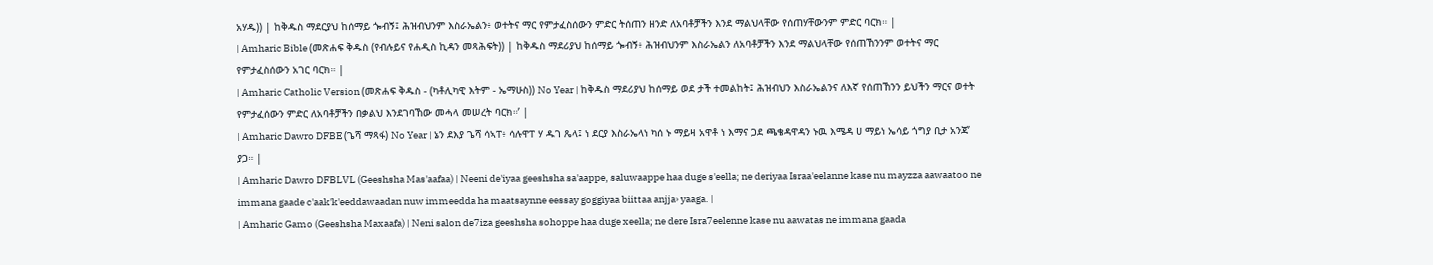አሃዱ)) | ከቅዱስ ማደርያህ ከሰማይ ጐብኝ፤ ሕዝብህንም እስራኤልን፥ ወተትና ማር የምታፈስሰውን ምድር ትሰጠን ዘንድ ለአባቶቻችን እንደ ማልህላቸው የሰጠሃቸውንም ምድር ባርክ። |
| Amharic Bible (መጽሐፍ ቅዱስ (የብሉይና የሐዲስ ኪዳን መጻሕፍት)) | ከቅዱስ ማደሪያህ ከሰማይ ጐብኝ፥ ሕዝብህንም እስራኤልን ለአባቶቻችን እንደ ማልህላቸው የሰጠኸንንም ወተትና ማር የምታፈስሰውን አገር ባርክ። |
| Amharic Catholic Version (መጽሐፍ ቅዱስ - (ካቶሊካዊ እትም - ኤማሁስ)) No Year | ከቅዱስ ማደሪያህ ከሰማይ ወደ ታች ተመልከት፤ ሕዝብህን እስራኤልንና ለእኛ የሰጠኸንን ይህችን ማርና ወተት የምታፈሰውን ምድር ለአባቶቻችን በቃልህ እንደገባኸው መሓላ መሠረት ባርክ።’ |
| Amharic Dawro DFBE (ጌሻ ማጻፋ) No Year | ኔን ደእያ ጌሻ ሳኣፐ፥ ሳሉዋፐ ሃ ዱገ ጼላ፤ ነ ደርያ እስራኤላነ ካሰ ኑ ማይዛ አዋቶ ነ እማና ጋደ ጫቄዳዋዳን ኑዉ እሜዳ ሀ ማይነ ኤሳይ ጎግያ ቢታ አንጃ’ ያጋ። |
| Amharic Dawro DFBLVL (Geeshsha Mas'aafaa) | Neeni de'iyaa geeshsha sa'aappe, saluwaappe haa duge s'eella; ne deriyaa Israa'eelanne kase nu mayzza aawaatoo ne immana gaade c'aak'k'eeddawaadan nuw immeedda ha maatsaynne eessay goggiyaa biittaa anjja› yaaga. |
| Amharic Gamo (Geeshsha Maxaafa) | Neni salon de7iza geeshsha sohoppe haa duge xeella; ne dere Isra7eelenne kase nu aawatas ne immana gaada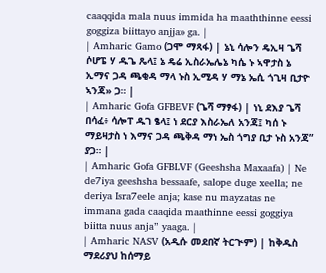caaqqida mala nuus immida ha maaththinne eessi goggiza biittayo anjja» ga. |
| Amharic Gamo (ጋሞ ማጻፋ) | ኔኒ ሳሎን ዴኢዛ ጌሻ ሶሆፔ ሃ ዱጌ ጼላ፤ ኔ ዴሬ ኢስራኤሌኔ ካሴ ኑ ኣዋታስ ኔ ኢማና ጋዳ ጫቂዳ ማላ ኑስ ኢሚዳ ሃ ማኔ ኤሲ ጎጊዛ ቢታዮ ኣንጃ» ጋ። |
| Amharic Gofa GFBEVF (ጌሻ ማፃፋ) | ነኒ ደእያ ጌሻ በሳፈ፥ ሳሎፐ ዱገ ፄላ፤ ነ ደርያ እስራኤለ አንጃ፤ ካሰ ኑ ማይዛታስ ነ እማና ጋዳ ጫቅዳ ማነ ኤስ ጎግያ ቢታ ኑስ አንጃ” ያጋ። |
| Amharic Gofa GFBLVF (Geeshsha Maxaafa) | Ne de7iya geeshsha bessaafe, salope duge xeella; ne deriya Isra7eele anja; kase nu mayzatas ne immana gada caaqida maathinne eessi goggiya biitta nuus anja” yaaga. |
| Amharic NASV (አዲሱ መደበኛ ትርጒም) | ከቅዱስ ማደሪያህ ከሰማይ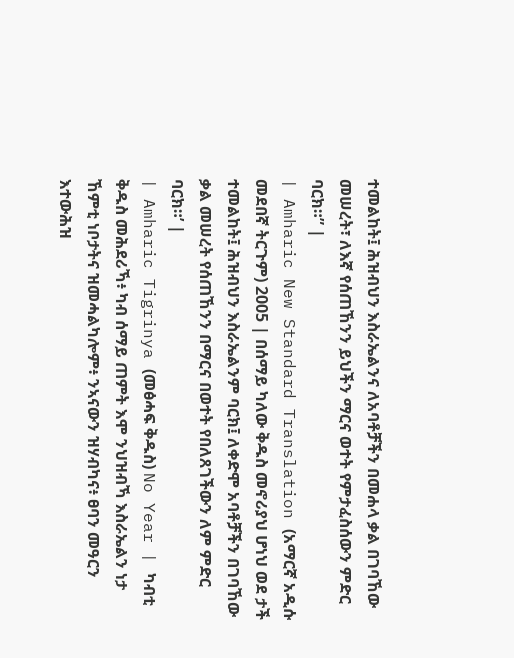ተመልከት፤ ሕዝብህን እስራኤልንና ለአባቶቻችን በመሐላ ቃል በገባኸው መሠረት፣ ለእኛ የሰጠኸንን ይህችን ማርና ወተት የምታፈስሰውን ምድር ባርክ።” |
| Amharic New Standard Translation (አማርኛ አዲሱ መደበኛ ትርጉም) 2005 | በሰማይ ካለው ቅዱስ መኖሪያህ ሆነህ ወደ ታች ተመልከት፤ ሕዝብህን እስራኤልንም ባርክ፤ ለቀድሞ አባቶቻችን በገባኸው ቃል መሠረት የሰጠኸንን በማርና በወተት የበለጸገችውን ለም ምድር ባርክ።’ |
| Amharic Tigrinya (መፅሓፍ ቅዱስ) No Year | ካብቲ ቅዱስ መሕደሪኻ፥ ካብ ሰማይ ጠምት እሞ ንህዝብኻ እስራኤልን ነታ ኸምቲ ነቦታትና ዝመሓልካሎም፥ ንኣናውን ዝሃብካና፥ ፀባን መዓርን እተውሕዝ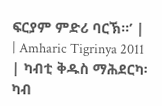ፍርያም ምድሪ ባርኽ።’ |
| Amharic Tigrinya 2011 | ካብቲ ቅዱስ ማሕደርካ፡ ካብ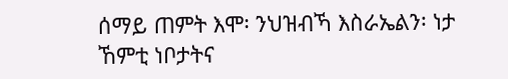ሰማይ ጠምት እሞ፡ ንህዝብኻ እስራኤልን፡ ነታ ኸምቲ ነቦታትና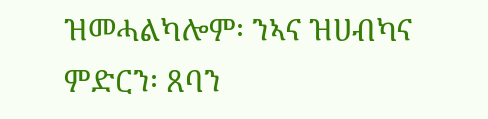ዝመሓልካሎም፡ ንኣና ዝሀብካና ምድርን፡ ጸባን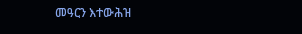መዓርን እተውሕዝ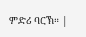ምድሪ ባርኽ። |